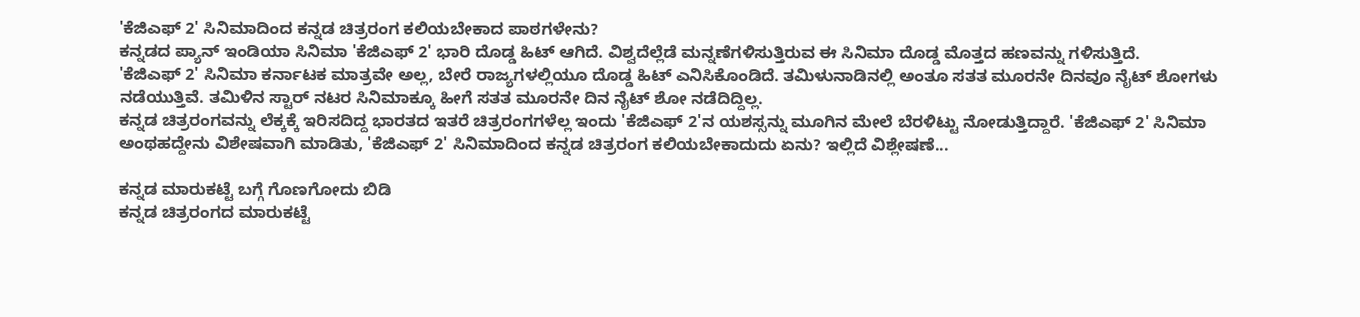'ಕೆಜಿಎಫ್ 2' ಸಿನಿಮಾದಿಂದ ಕನ್ನಡ ಚಿತ್ರರಂಗ ಕಲಿಯಬೇಕಾದ ಪಾಠಗಳೇನು?
ಕನ್ನಡದ ಪ್ಯಾನ್ ಇಂಡಿಯಾ ಸಿನಿಮಾ 'ಕೆಜಿಎಫ್ 2' ಭಾರಿ ದೊಡ್ಡ ಹಿಟ್ ಆಗಿದೆ. ವಿಶ್ವದೆಲ್ಲೆಡೆ ಮನ್ನಣೆಗಳಿಸುತ್ತಿರುವ ಈ ಸಿನಿಮಾ ದೊಡ್ಡ ಮೊತ್ತದ ಹಣವನ್ನು ಗಳಿಸುತ್ತಿದೆ.
'ಕೆಜಿಎಫ್ 2' ಸಿನಿಮಾ ಕರ್ನಾಟಕ ಮಾತ್ರವೇ ಅಲ್ಲ, ಬೇರೆ ರಾಜ್ಯಗಳಲ್ಲಿಯೂ ದೊಡ್ಡ ಹಿಟ್ ಎನಿಸಿಕೊಂಡಿದೆ. ತಮಿಳುನಾಡಿನಲ್ಲಿ ಅಂತೂ ಸತತ ಮೂರನೇ ದಿನವೂ ನೈಟ್ ಶೋಗಳು ನಡೆಯುತ್ತಿವೆ. ತಮಿಳಿನ ಸ್ಟಾರ್ ನಟರ ಸಿನಿಮಾಕ್ಕೂ ಹೀಗೆ ಸತತ ಮೂರನೇ ದಿನ ನೈಟ್ ಶೋ ನಡೆದಿದ್ದಿಲ್ಲ.
ಕನ್ನಡ ಚಿತ್ರರಂಗವನ್ನು ಲೆಕ್ಕಕ್ಕೆ ಇರಿಸದಿದ್ದ ಭಾರತದ ಇತರೆ ಚಿತ್ರರಂಗಗಳೆಲ್ಲ ಇಂದು 'ಕೆಜಿಎಫ್ 2'ನ ಯಶಸ್ಸನ್ನು ಮೂಗಿನ ಮೇಲೆ ಬೆರಳಿಟ್ಟು ನೋಡುತ್ತಿದ್ದಾರೆ. 'ಕೆಜಿಎಫ್ 2' ಸಿನಿಮಾ ಅಂಥಹದ್ದೇನು ವಿಶೇಷವಾಗಿ ಮಾಡಿತು, 'ಕೆಜಿಎಫ್ 2' ಸಿನಿಮಾದಿಂದ ಕನ್ನಡ ಚಿತ್ರರಂಗ ಕಲಿಯಬೇಕಾದುದು ಏನು? ಇಲ್ಲಿದೆ ವಿಶ್ಲೇಷಣೆ...

ಕನ್ನಡ ಮಾರುಕಟ್ಟೆ ಬಗ್ಗೆ ಗೊಣಗೋದು ಬಿಡಿ
ಕನ್ನಡ ಚಿತ್ರರಂಗದ ಮಾರುಕಟ್ಟೆ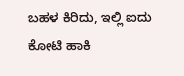ಬಹಳ ಕಿರಿದು, ಇಲ್ಲಿ ಐದು ಕೋಟಿ ಹಾಕಿ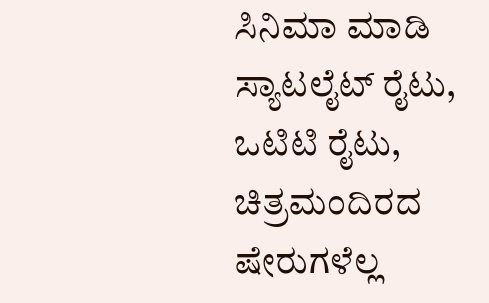ಸಿನಿಮಾ ಮಾಡಿ ಸ್ಯಾಟಲೈಟ್ ರೈಟು, ಒಟಿಟಿ ರೈಟು, ಚಿತ್ರಮಂದಿರದ ಷೇರುಗಳೆಲ್ಲ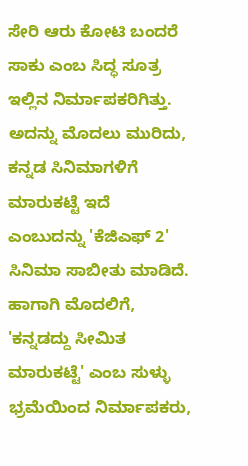ಸೇರಿ ಆರು ಕೋಟಿ ಬಂದರೆ ಸಾಕು ಎಂಬ ಸಿದ್ಧ ಸೂತ್ರ ಇಲ್ಲಿನ ನಿರ್ಮಾಪಕರಿಗಿತ್ತು. ಅದನ್ನು ಮೊದಲು ಮುರಿದು, ಕನ್ನಡ ಸಿನಿಮಾಗಳಿಗೆ ಮಾರುಕಟ್ಟೆ ಇದೆ ಎಂಬುದನ್ನು 'ಕೆಜಿಎಫ್ 2' ಸಿನಿಮಾ ಸಾಬೀತು ಮಾಡಿದೆ. ಹಾಗಾಗಿ ಮೊದಲಿಗೆ, 'ಕನ್ನಡದ್ದು ಸೀಮಿತ ಮಾರುಕಟ್ಟೆ' ಎಂಬ ಸುಳ್ಳು ಭ್ರಮೆಯಿಂದ ನಿರ್ಮಾಪಕರು,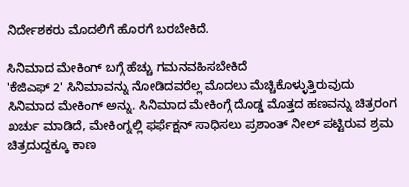ನಿರ್ದೇಶಕರು ಮೊದಲಿಗೆ ಹೊರಗೆ ಬರಬೇಕಿದೆ.

ಸಿನಿಮಾದ ಮೇಕಿಂಗ್ ಬಗ್ಗೆ ಹೆಚ್ಚು ಗಮನವಹಿಸಬೇಕಿದೆ
'ಕೆಜಿಎಫ್ 2' ಸಿನಿಮಾವನ್ನು ನೋಡಿದವರೆಲ್ಲ ಮೊದಲು ಮೆಚ್ಚಿಕೊಳ್ಳುತ್ತಿರುವುದು ಸಿನಿಮಾದ ಮೇಕಿಂಗ್ ಅನ್ನು. ಸಿನಿಮಾದ ಮೇಕಿಂಗ್ಗೆ ದೊಡ್ಡ ಮೊತ್ತದ ಹಣವನ್ನು ಚಿತ್ರರಂಗ ಖರ್ಚು ಮಾಡಿದೆ, ಮೇಕಿಂಗ್ನಲ್ಲಿ ಫರ್ಫೆಕ್ಷನ್ ಸಾಧಿಸಲು ಪ್ರಶಾಂತ್ ನೀಲ್ ಪಟ್ಟಿರುವ ಶ್ರಮ ಚಿತ್ರದುದ್ದಕ್ಕೂ ಕಾಣ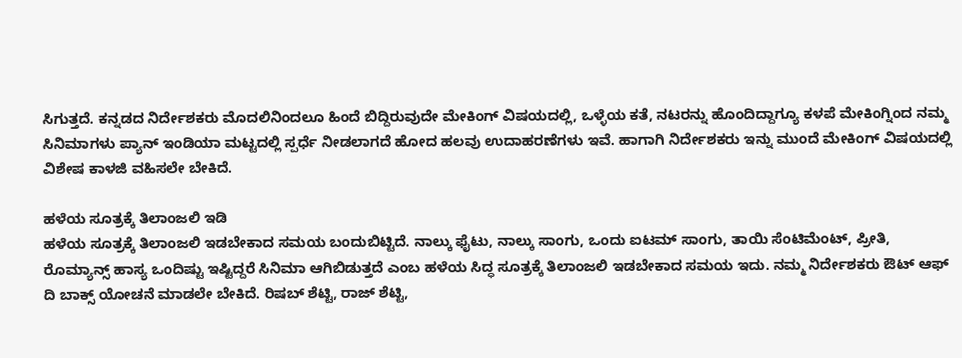ಸಿಗುತ್ತದೆ. ಕನ್ನಡದ ನಿರ್ದೇಶಕರು ಮೊದಲಿನಿಂದಲೂ ಹಿಂದೆ ಬಿದ್ದಿರುವುದೇ ಮೇಕಿಂಗ್ ವಿಷಯದಲ್ಲಿ, ಒಳ್ಳೆಯ ಕತೆ, ನಟರನ್ನು ಹೊಂದಿದ್ದಾಗ್ಯೂ ಕಳಪೆ ಮೇಕಿಂಗ್ನಿಂದ ನಮ್ಮ ಸಿನಿಮಾಗಳು ಪ್ಯಾನ್ ಇಂಡಿಯಾ ಮಟ್ಟದಲ್ಲಿ ಸ್ಪರ್ಧೆ ನೀಡಲಾಗದೆ ಹೋದ ಹಲವು ಉದಾಹರಣೆಗಳು ಇವೆ. ಹಾಗಾಗಿ ನಿರ್ದೇಶಕರು ಇನ್ನು ಮುಂದೆ ಮೇಕಿಂಗ್ ವಿಷಯದಲ್ಲಿ ವಿಶೇಷ ಕಾಳಜಿ ವಹಿಸಲೇ ಬೇಕಿದೆ.

ಹಳೆಯ ಸೂತ್ರಕ್ಕೆ ತಿಲಾಂಜಲಿ ಇಡಿ
ಹಳೆಯ ಸೂತ್ರಕ್ಕೆ ತಿಲಾಂಜಲಿ ಇಡಬೇಕಾದ ಸಮಯ ಬಂದುಬಿಟ್ಟಿದೆ. ನಾಲ್ಕು ಫೈಟು, ನಾಲ್ಕು ಸಾಂಗು, ಒಂದು ಐಟಮ್ ಸಾಂಗು, ತಾಯಿ ಸೆಂಟಿಮೆಂಟ್, ಪ್ರೀತಿ, ರೊಮ್ಯಾನ್ಸ್ ಹಾಸ್ಯ ಒಂದಿಷ್ಟು ಇಷ್ಟಿದ್ದರೆ ಸಿನಿಮಾ ಆಗಿಬಿಡುತ್ತದೆ ಎಂಬ ಹಳೆಯ ಸಿದ್ಧ ಸೂತ್ರಕ್ಕೆ ತಿಲಾಂಜಲಿ ಇಡಬೇಕಾದ ಸಮಯ ಇದು. ನಮ್ಮ ನಿರ್ದೇಶಕರು ಔಟ್ ಆಫ್ ದಿ ಬಾಕ್ಸ್ ಯೋಚನೆ ಮಾಡಲೇ ಬೇಕಿದೆ. ರಿಷಬ್ ಶೆಟ್ಟಿ, ರಾಜ್ ಶೆಟ್ಟಿ,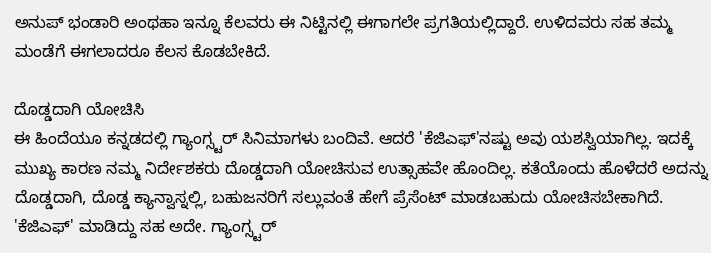ಅನುಪ್ ಭಂಡಾರಿ ಅಂಥಹಾ ಇನ್ನೂ ಕೆಲವರು ಈ ನಿಟ್ಟಿನಲ್ಲಿ ಈಗಾಗಲೇ ಪ್ರಗತಿಯಲ್ಲಿದ್ದಾರೆ. ಉಳಿದವರು ಸಹ ತಮ್ಮ ಮಂಡೆಗೆ ಈಗಲಾದರೂ ಕೆಲಸ ಕೊಡಬೇಕಿದೆ.

ದೊಡ್ಡದಾಗಿ ಯೋಚಿಸಿ
ಈ ಹಿಂದೆಯೂ ಕನ್ನಡದಲ್ಲಿ ಗ್ಯಾಂಗ್ಸ್ಟರ್ ಸಿನಿಮಾಗಳು ಬಂದಿವೆ. ಆದರೆ 'ಕೆಜಿಎಫ್'ನಷ್ಟು ಅವು ಯಶಸ್ವಿಯಾಗಿಲ್ಲ. ಇದಕ್ಕೆ ಮುಖ್ಯ ಕಾರಣ ನಮ್ಮ ನಿರ್ದೇಶಕರು ದೊಡ್ಡದಾಗಿ ಯೋಚಿಸುವ ಉತ್ಸಾಹವೇ ಹೊಂದಿಲ್ಲ. ಕತೆಯೊಂದು ಹೊಳೆದರೆ ಅದನ್ನು ದೊಡ್ಡದಾಗಿ, ದೊಡ್ಡ ಕ್ಯಾನ್ವಾಸ್ನಲ್ಲಿ, ಬಹುಜನರಿಗೆ ಸಲ್ಲುವಂತೆ ಹೇಗೆ ಪ್ರೆಸೆಂಟ್ ಮಾಡಬಹುದು ಯೋಚಿಸಬೇಕಾಗಿದೆ. 'ಕೆಜಿಎಫ್' ಮಾಡಿದ್ದು ಸಹ ಅದೇ. ಗ್ಯಾಂಗ್ಸ್ಟರ್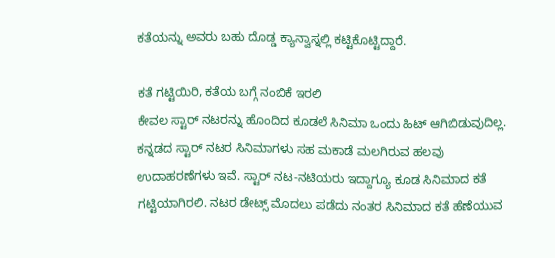ಕತೆಯನ್ನು ಅವರು ಬಹು ದೊಡ್ಡ ಕ್ಯಾನ್ವಾಸ್ನಲ್ಲಿ ಕಟ್ಟಿಕೊಟ್ಟಿದ್ದಾರೆ.

ಕತೆ ಗಟ್ಟಿಯಿರಿ, ಕತೆಯ ಬಗ್ಗೆ ನಂಬಿಕೆ ಇರಲಿ
ಕೇವಲ ಸ್ಟಾರ್ ನಟರನ್ನು ಹೊಂದಿದ ಕೂಡಲೆ ಸಿನಿಮಾ ಒಂದು ಹಿಟ್ ಆಗಿಬಿಡುವುದಿಲ್ಲ. ಕನ್ನಡದ ಸ್ಟಾರ್ ನಟರ ಸಿನಿಮಾಗಳು ಸಹ ಮಕಾಡೆ ಮಲಗಿರುವ ಹಲವು ಉದಾಹರಣೆಗಳು ಇವೆ. ಸ್ಟಾರ್ ನಟ-ನಟಿಯರು ಇದ್ದಾಗ್ಯೂ ಕೂಡ ಸಿನಿಮಾದ ಕತೆ ಗಟ್ಟಿಯಾಗಿರಲಿ. ನಟರ ಡೇಟ್ಸ್ ಮೊದಲು ಪಡೆದು ನಂತರ ಸಿನಿಮಾದ ಕತೆ ಹೆಣೆಯುವ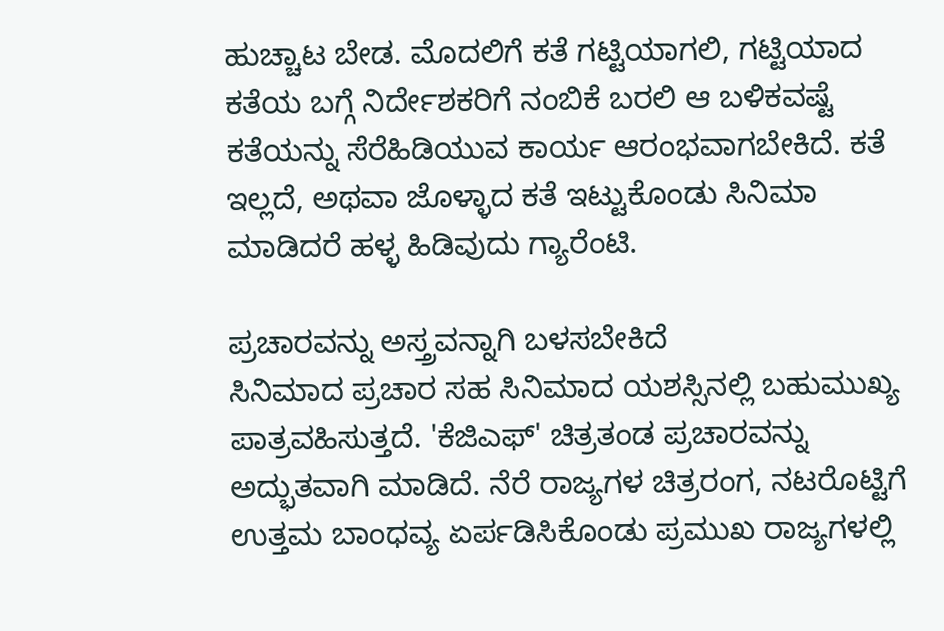ಹುಚ್ಚಾಟ ಬೇಡ. ಮೊದಲಿಗೆ ಕತೆ ಗಟ್ಟಿಯಾಗಲಿ, ಗಟ್ಟಿಯಾದ ಕತೆಯ ಬಗ್ಗೆ ನಿರ್ದೇಶಕರಿಗೆ ನಂಬಿಕೆ ಬರಲಿ ಆ ಬಳಿಕವಷ್ಟೆ ಕತೆಯನ್ನು ಸೆರೆಹಿಡಿಯುವ ಕಾರ್ಯ ಆರಂಭವಾಗಬೇಕಿದೆ. ಕತೆ ಇಲ್ಲದೆ, ಅಥವಾ ಜೊಳ್ಳಾದ ಕತೆ ಇಟ್ಟುಕೊಂಡು ಸಿನಿಮಾ ಮಾಡಿದರೆ ಹಳ್ಳ ಹಿಡಿವುದು ಗ್ಯಾರೆಂಟಿ.

ಪ್ರಚಾರವನ್ನು ಅಸ್ತ್ರವನ್ನಾಗಿ ಬಳಸಬೇಕಿದೆ
ಸಿನಿಮಾದ ಪ್ರಚಾರ ಸಹ ಸಿನಿಮಾದ ಯಶಸ್ಸಿನಲ್ಲಿ ಬಹುಮುಖ್ಯ ಪಾತ್ರವಹಿಸುತ್ತದೆ. 'ಕೆಜಿಎಫ್' ಚಿತ್ರತಂಡ ಪ್ರಚಾರವನ್ನು ಅದ್ಭುತವಾಗಿ ಮಾಡಿದೆ. ನೆರೆ ರಾಜ್ಯಗಳ ಚಿತ್ರರಂಗ, ನಟರೊಟ್ಟಿಗೆ ಉತ್ತಮ ಬಾಂಧವ್ಯ ಏರ್ಪಡಿಸಿಕೊಂಡು ಪ್ರಮುಖ ರಾಜ್ಯಗಳಲ್ಲಿ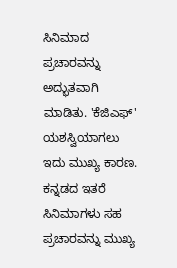ಸಿನಿಮಾದ ಪ್ರಚಾರವನ್ನು ಅದ್ಭುತವಾಗಿ ಮಾಡಿತು. 'ಕೆಜಿಎಫ್' ಯಶಸ್ವಿಯಾಗಲು ಇದು ಮುಖ್ಯ ಕಾರಣ. ಕನ್ನಡದ ಇತರೆ ಸಿನಿಮಾಗಳು ಸಹ ಪ್ರಚಾರವನ್ನು ಮುಖ್ಯ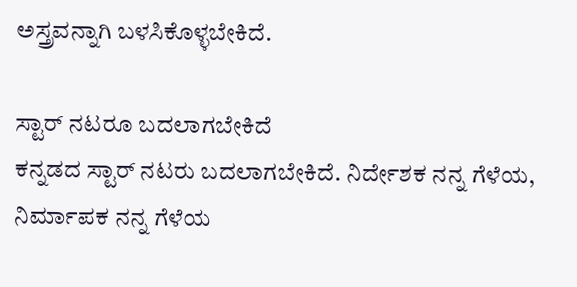ಅಸ್ತ್ರವನ್ನಾಗಿ ಬಳಸಿಕೊಳ್ಳಬೇಕಿದೆ.

ಸ್ಟಾರ್ ನಟರೂ ಬದಲಾಗಬೇಕಿದೆ
ಕನ್ನಡದ ಸ್ಟಾರ್ ನಟರು ಬದಲಾಗಬೇಕಿದೆ. ನಿರ್ದೇಶಕ ನನ್ನ ಗೆಳೆಯ, ನಿರ್ಮಾಪಕ ನನ್ನ ಗೆಳೆಯ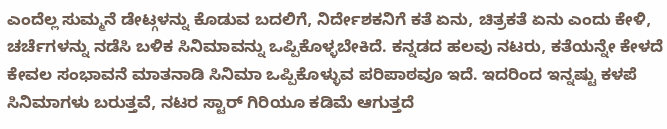ಎಂದೆಲ್ಲ ಸುಮ್ಮನೆ ಡೇಟ್ಗಳನ್ನು ಕೊಡುವ ಬದಲಿಗೆ, ನಿರ್ದೇಶಕನಿಗೆ ಕತೆ ಏನು, ಚಿತ್ರಕತೆ ಏನು ಎಂದು ಕೇಳಿ, ಚರ್ಚೆಗಳನ್ನು ನಡೆಸಿ ಬಳಿಕ ಸಿನಿಮಾವನ್ನು ಒಪ್ಪಿಕೊಳ್ಳಬೇಕಿದೆ. ಕನ್ನಡದ ಹಲವು ನಟರು, ಕತೆಯನ್ನೇ ಕೇಳದೆ ಕೇವಲ ಸಂಭಾವನೆ ಮಾತನಾಡಿ ಸಿನಿಮಾ ಒಪ್ಪಿಕೊಳ್ಳುವ ಪರಿಪಾಠವೂ ಇದೆ. ಇದರಿಂದ ಇನ್ನಷ್ಟು ಕಳಪೆ ಸಿನಿಮಾಗಳು ಬರುತ್ತವೆ, ನಟರ ಸ್ಟಾರ್ ಗಿರಿಯೂ ಕಡಿಮೆ ಆಗುತ್ತದೆ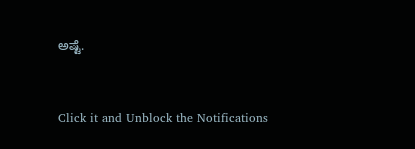ಅಷ್ಟೆ.


Click it and Unblock the Notifications